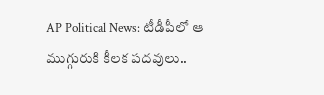AP Political News: టీడీపీలో ఆ ముగ్గురుకి కీలక పదవులు..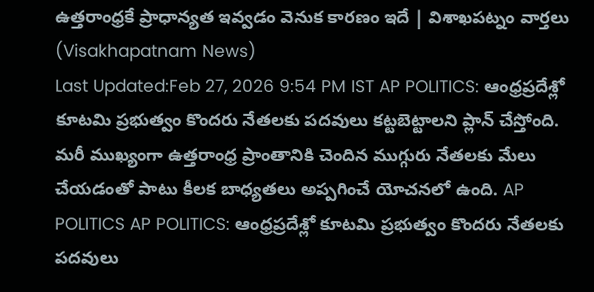ఉత్తరాంధ్రకే ప్రాధాన్యత ఇవ్వడం వెనుక కారణం ఇదే | విశాఖపట్నం వార్తలు (Visakhapatnam News)
Last Updated:Feb 27, 2026 9:54 PM IST AP POLITICS: ఆంధ్రప్రదేశ్లో కూటమి ప్రభుత్వం కొందరు నేతలకు పదవులు కట్టబెట్టాలని ప్లాన్ చేస్తోంది. మరీ ముఖ్యంగా ఉత్తరాంధ్ర ప్రాంతానికి చెందిన ముగ్గురు నేతలకు మేలు చేయడంతో పాటు కీలక బాధ్యతలు అప్పగించే యోచనలో ఉంది. AP POLITICS AP POLITICS: ఆంధ్రప్రదేశ్లో కూటమి ప్రభుత్వం కొందరు నేతలకు పదవులు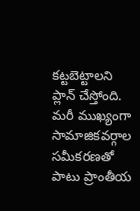కట్టబెట్టాలని ప్లాన్ చేస్తోంది. మరీ ముఖ్యంగా సామాజికవర్గాల సమీకరణతో పాటు ప్రాంతీయ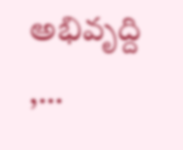అభివృద్ది ,…